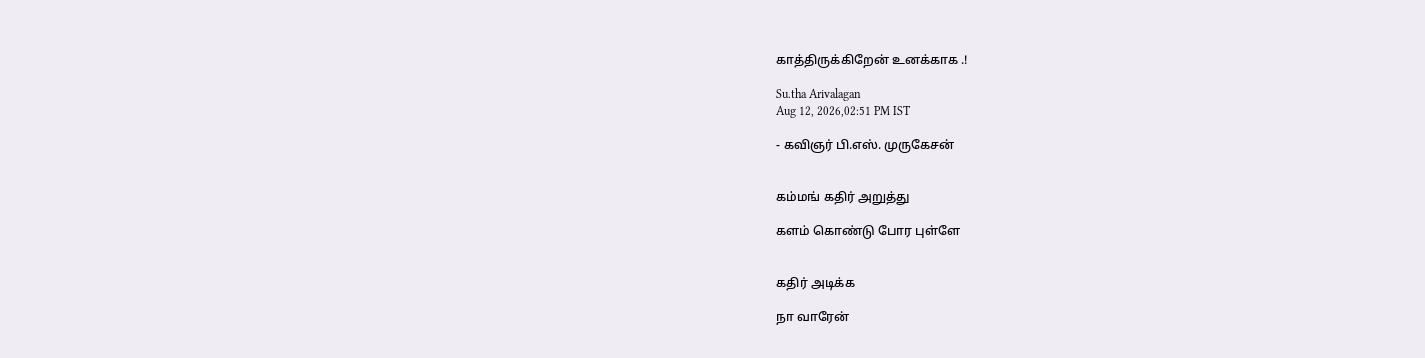காத்திருக்கிறேன் உனக்காக .!

Su.tha Arivalagan
Aug 12, 2026,02:51 PM IST

- கவிஞர் பி.எஸ். முருகேசன்


கம்மங் கதிர் அறுத்து

களம் கொண்டு போர புள்ளே


கதிர் அடிக்க

நா வாரேன்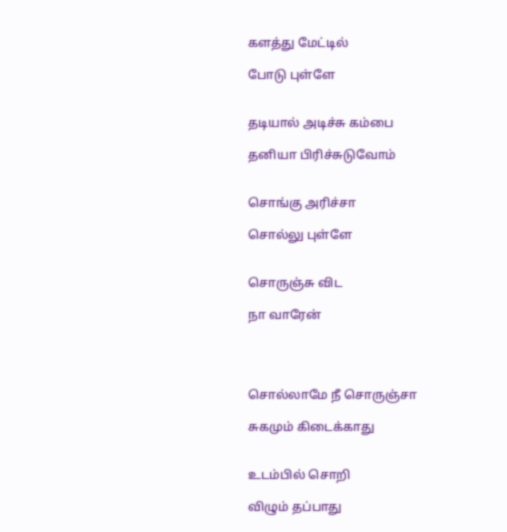களத்து மேட்டில்

போடு புள்ளே


தடியால் அடிச்சு கம்பை

தனியா பிரிச்சுடுவோம்


சொங்கு அரிச்சா

சொல்லு புள்ளே


சொருஞ்சு விட

நா வாரேன்




சொல்லாமே நீ சொருஞ்சா

சுகமும் கிடைக்காது


உடம்பில் சொறி

விழும் தப்பாது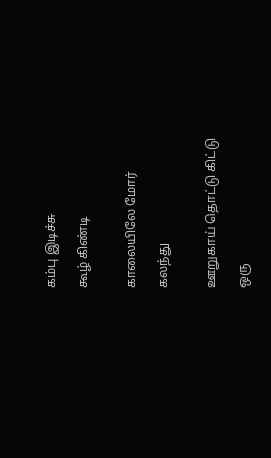கம்பு இடிச்சு

கூழ் கிண்டி


காலையிலே மோர்

கலந்து


ஊறுகாய் தொட்டு கிட்டு

ஒரு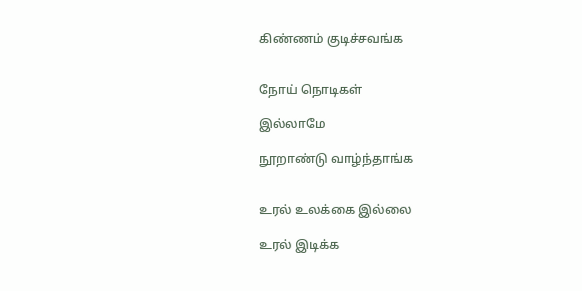கிண்ணம் குடிச்சவங்க


நோய் நொடிகள்

இல்லாமே

நூறாண்டு வாழ்ந்தாங்க


உரல் உலக்கை இல்லை

உரல் இடிக்க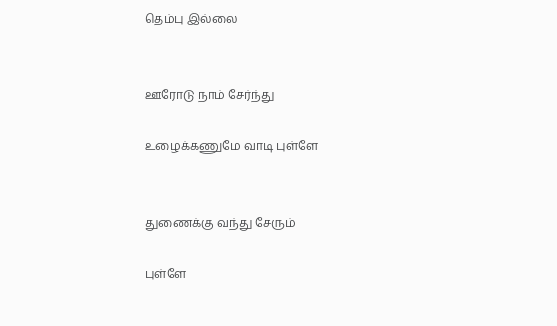தெம்பு இல்லை


ஊரோடு நாம் சேர்ந்து

உழைக்கணுமே வாடி புள்ளே


துணைக்கு வந்து சேரும்

புள்ளே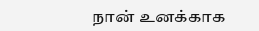நான் உனக்காக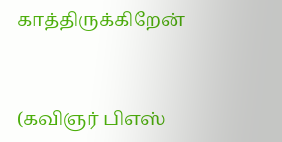காத்திருக்கிறேன்


(கவிஞர் பிஎஸ்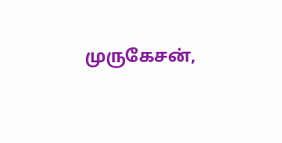முருகேசன்,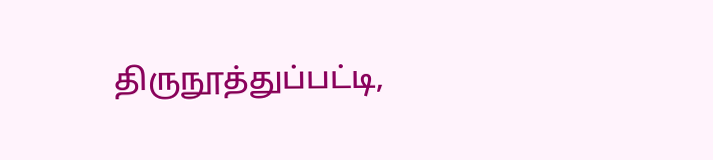திருநூத்துப்பட்டி,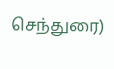செந்துரை)